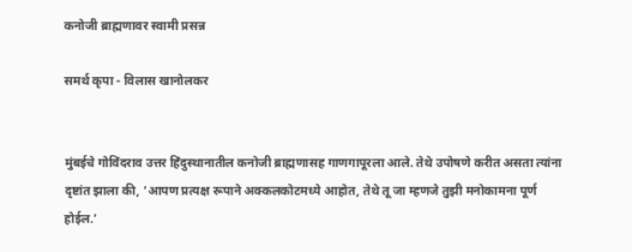कनोजी ब्राह्मणावर स्वामी प्रसन्न

समर्थ कृपा - विलास खानोलकर


मुंबईचे गोविंदराव उत्तर हिंदुस्थानातील कनोजी ब्राह्मणासह गाणगापूरला आले. तेथे उपोषणे करीत असता त्यांना दृष्टांत झाला की, ‘आपण प्रत्यक्ष रूपाने अक्कलकोटमध्ये आहोत, तेथे तू जा म्हणजे तुझी मनोकामना पूर्ण होईल.’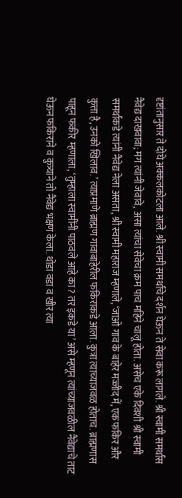दृष्टांतानुसार ते दोघे अक्कलकोटला आले. श्री स्वामी समर्थांचे दर्शन घेऊन ते सेवा करू लागले. श्री स्वामी समर्थांस नैवेद्य दाखवावा; मग त्यांनी जेवावे, असा त्यांचा सेवेचा क्रम पाच महिने चालू होता. असेच एके दिवशी श्री स्वामी समर्थांकडे त्यांनी नैवेद्य नेला असता, श्री स्वामी महाराज म्हणाले, ‘जाओ गाव के बाहेर मज्जीद में, एक फकिर और कुत्ता है, उनको खिलाव.’ त्याप्रमाणे ब्राह्मण गावाबाहेरील फकिराकडे आला. कुत्रा त्याच्याजवळ होताच. ब्राह्मणास पाहून फकीर म्हणाला, ‘तुम्हाला स्वामींनी पाठवले आहे का? तर इकडे या’ असे म्हणून त्यांच्याजवळील नैवेद्याचे ताट घेऊन फकिराने व कुत्र्याने तो नैवेद्य भक्षण केला. थोडा वडा व खीर त्या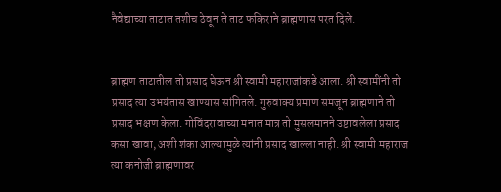नैवेद्याच्या ताटात तशीच ठेवून ते ताट फकिराने ब्राह्मणास परत दिले.


ब्राह्मण ताटातील तो प्रसाद घेऊन श्री स्वामी महाराजांकडे आला. श्री स्वामींनी तो प्रसाद त्या उभयंतास खाण्यास सांगितले. गुरुवाक्य प्रमाण समजून ब्राह्मणाने तो प्रसाद भक्षण केला. गोविंदरावाच्या मनात मात्र तो मुसलमानने उष्टावलेला प्रसाद कसा खावा, अशी शंका आल्यामुळे त्यांनी प्रसाद खाल्ला नाही. श्री स्वामी महाराज त्या कनोजी ब्राह्मणावर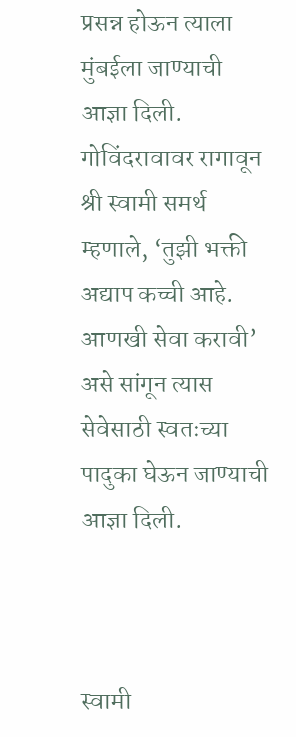प्रसन्न होऊन त्याला मुंबईला जाण्याची आज्ञा दिली. गोविंदरावावर रागावून श्री स्वामी समर्थ म्हणाले, ‘तुझी भक्ती अद्याप कच्ची आहे. आणखी सेवा करावी’ असे सांगून त्यास सेवेसाठी स्वतःच्या पादुका घेऊन जाण्याची आज्ञा दिली.



स्वामी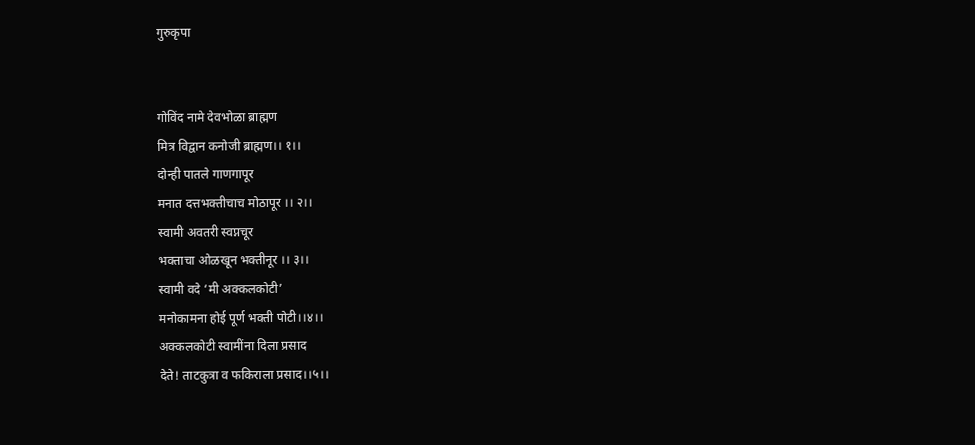गुरुकृपा


गोविंद नामे देवभोळा ब्राह्मण
मित्र विद्वान कनोजी ब्राह्मण।। १।।
दोन्ही पातले गाणगापूर
मनात दत्तभक्तीचाच मोठापूर ।। २।।
स्वामी अवतरी स्वप्नचूर
भक्ताचा ओळखून भक्तीनूर ।। ३।।
स्वामी वदे ‘मी अक्कलकोटी’
मनोकामना होई पूर्ण भक्ती पोटी।।४।।
अक्कलकोटी स्वामींना दिला प्रसाद
देते! ताटकुत्रा व फकिराला प्रसाद।।५।।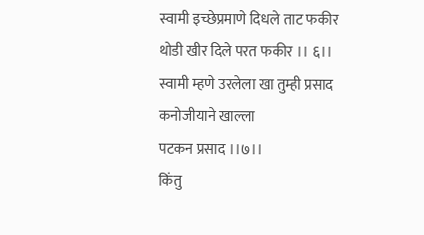स्वामी इच्छेप्रमाणे दिधले ताट फकीर
थोडी खीर दिले परत फकीर ।। ६।।
स्वामी म्हणे उरलेला खा तुम्ही प्रसाद
कनोजीयाने खाल्ला
पटकन प्रसाद ।।७।।
किंतु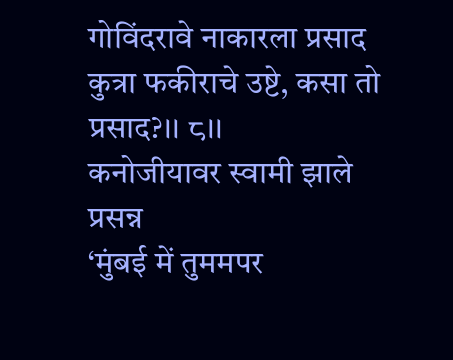गोविंदरावे नाकारला प्रसाद
कुत्रा फकीराचे उष्टे, कसा तो प्रसाद?।। ८।।
कनोजीयावर स्वामी झाले प्रसन्न
‘मुंबई में तुममपर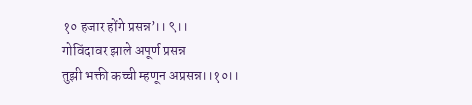१० हजार होंगे प्रसन्न’।। ९।।
गोविंदावर झाले अपूर्ण प्रसन्न
तुझी भक्ती कच्ची म्हणून अप्रसन्न।।१०।।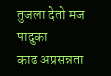तुजला देतो मज पादुका
काढ अप्रसन्नता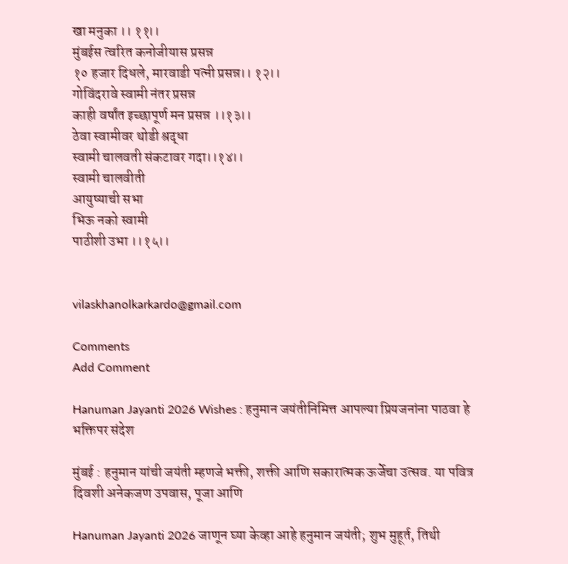खा मनुका ।। ११।।
मुंबईस त्वरित कनोजीयास प्रसन्न
१० हजार दिधले, मारवाडी पत्नी प्रसन्न।। १२।।
गोविंदरावे स्वामी नंतर प्रसन्न
काही वर्षांत इच्छापूर्ण मन प्रसन्न ।।१३।।
ठेवा स्वामीवर थोडी श्रद्धा
स्वामी चालवती संकटावर गदा।।१४।।
स्वामी चालवीती
आयुष्याची सभा
भिऊ नको स्वामी
पाठीशी उभा ।।१५।।


vilaskhanolkarkardo@gmail.com

Comments
Add Comment

Hanuman Jayanti 2026 Wishes : हनुमान जयंतीनिमित्त आपल्या प्रियजनांना पाठवा हे भक्तिपर संदेश

मुंबई : हनुमान यांची जयंती म्हणजे भक्ती, शक्ती आणि सकारात्मक ऊर्जेचा उत्सव. या पवित्र दिवशी अनेकजण उपवास, पूजा आणि

Hanuman Jayanti 2026 जाणून घ्या केव्हा आहे हनुमान जयंती; शुभ मुहूर्त, तिथी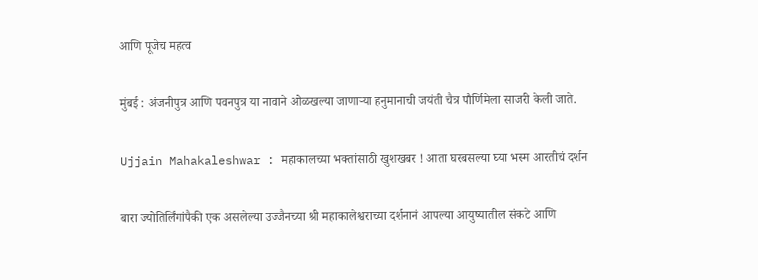आणि पूजेच महत्व

मुंबई : अंजनीपुत्र आणि पवनपुत्र या नावाने ओळखल्या जाणाऱ्या हनुमानाची जयंती चैत्र पौर्णिमेला साजरी केली जाते.

Ujjain Mahakaleshwar : महाकालच्या भक्तांसाठी खुशखबर ! आता घरबसल्या घ्या भस्म आरतीचं दर्शन

बारा ज्योतिर्लिंगांपैकी एक असलेल्या उज्जैनच्या श्री महाकालेश्वराच्या दर्शनानं आपल्या आयुष्यातील संकटे आणि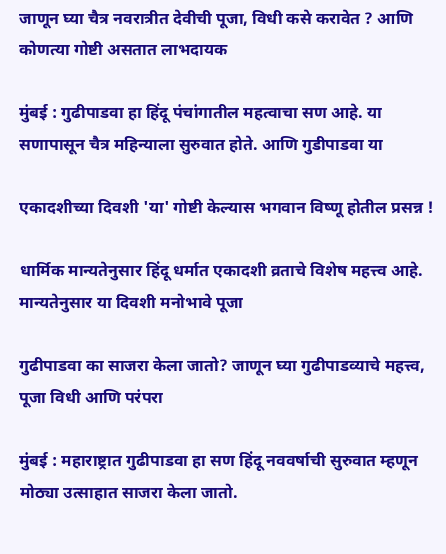जाणून घ्या चैत्र नवरात्रीत देवीची पूजा, विधी कसे करावेत ? आणि कोणत्या गोष्टी असतात लाभदायक

मुंबई : गुढीपाडवा हा हिंदू पंचांगातील महत्वाचा सण आहे. या सणापासून चैत्र महिन्याला सुरुवात होते. आणि गुडीपाडवा या

एकादशीच्या दिवशी 'या' गोष्टी केल्यास भगवान विष्णू होतील प्रसन्न !

धार्मिक मान्यतेनुसार हिंदू धर्मात एकादशी व्रताचे विशेष महत्त्व आहे. मान्यतेनुसार या दिवशी मनोभावे पूजा

गुढीपाडवा का साजरा केला जातो? जाणून घ्या गुढीपाडव्याचे महत्त्व, पूजा विधी आणि परंपरा

मुंबई : महाराष्ट्रात गुढीपाडवा हा सण हिंदू नववर्षाची सुरुवात म्हणून मोठ्या उत्साहात साजरा केला जातो.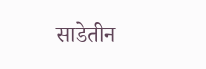साडेतीन